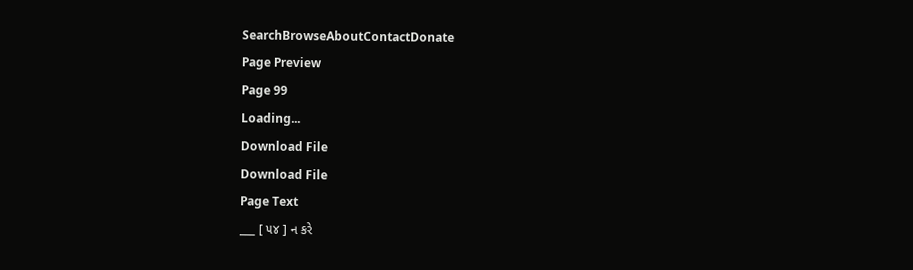SearchBrowseAboutContactDonate
Page Preview
Page 99
Loading...
Download File
Download File
Page Text
___ [ ૫૪ ] ન કરે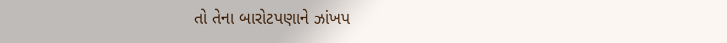તો તેના બારોટપણાને ઝાંખપ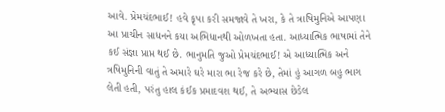આવે. પ્રેમચંદભાઈ! હવે કૃપા કરી સમજાવે તે ખરા, કે તે ત્રાષિમુનિએ આપણા આ પ્રાચીન સાધનને કયા અભિધાનથી ઓળખતા હતા. આધ્યાત્મિક ભાષામાં તેને કઈ સંજ્ઞા પ્રાપ્ત થઈ છે. ભાનુમતિ જુઓ પ્રેમચંદભાઈ! એ આધ્યાત્મિક અને ત્રષિમુનિની વાતું તે અમારે ઘરે મારા ભા રેજ કરે છે, તેમાં હું આગળ બહુ ભાગ લેતી હતી, પરંતુ હાલ કંઈક પ્રમાદવશ થઈ, તે અભ્યાસ છેડેલ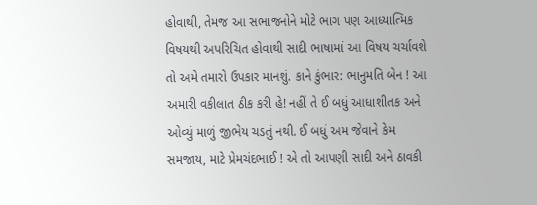હોવાથી, તેમજ આ સભાજનોને મોટે ભાગ પણ આધ્યાત્મિક વિષયથી અપરિચિત હોવાથી સાદી ભાષામાં આ વિષય ચર્ચાવશે તો અમે તમારો ઉપકાર માનશું. કાને કુંભાર: ભાનુમતિ બેન ! આ અમારી વકીલાત ઠીક કરી હે! નહીં તે ઈ બધું આધાશીતક અને ઓવ્યું માળું જીભેય ચડતું નથી. ઈ બધું અમ જેવાને કેમ સમજાય, માટે પ્રેમચંદભાઈ ! એ તો આપણી સાદી અને ઠાવકી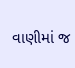વાણીમાં જ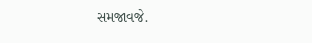સમજાવજે.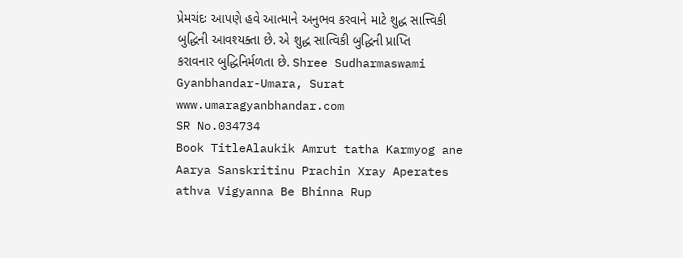પ્રેમચંદઃ આપણે હવે આત્માને અનુભવ કરવાને માટે શુદ્ધ સાત્ત્વિકી બુદ્ધિની આવશ્યક્તા છે. એ શુદ્ધ સાત્વિકી બુદ્ધિની પ્રાપ્તિ કરાવનાર બુદ્ધિનિર્મળતા છે. Shree Sudharmaswami Gyanbhandar-Umara, Surat www.umaragyanbhandar.com
SR No.034734
Book TitleAlaukik Amrut tatha Karmyog ane Aarya Sanskritinu Prachin Xray Aperates athva Vigyanna Be Bhinna Rup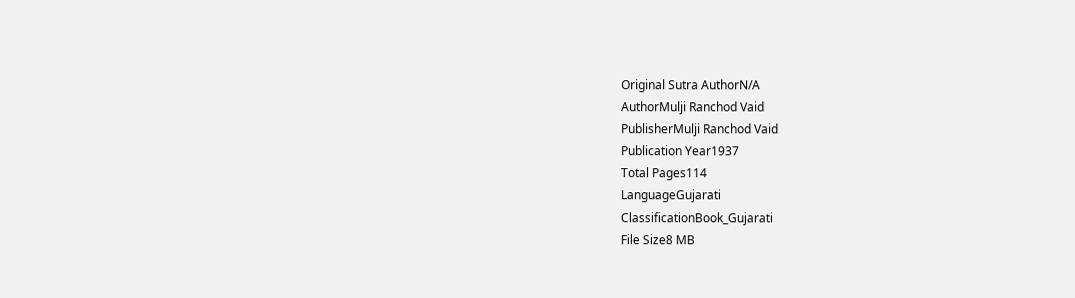Original Sutra AuthorN/A
AuthorMulji Ranchod Vaid
PublisherMulji Ranchod Vaid
Publication Year1937
Total Pages114
LanguageGujarati
ClassificationBook_Gujarati
File Size8 MB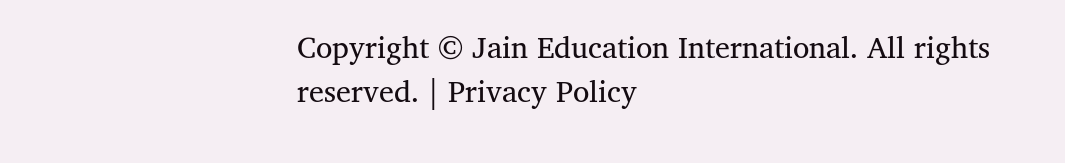Copyright © Jain Education International. All rights reserved. | Privacy Policy